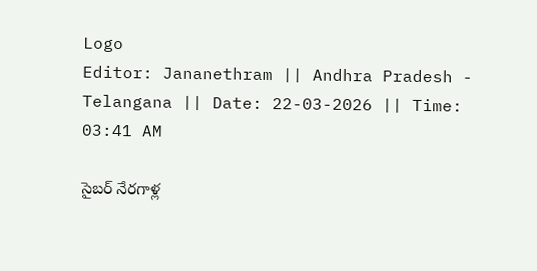Logo
Editor: Jananethram || Andhra Pradesh - Telangana || Date: 22-03-2026 || Time: 03:41 AM

సైబర్ నేరగాళ్ల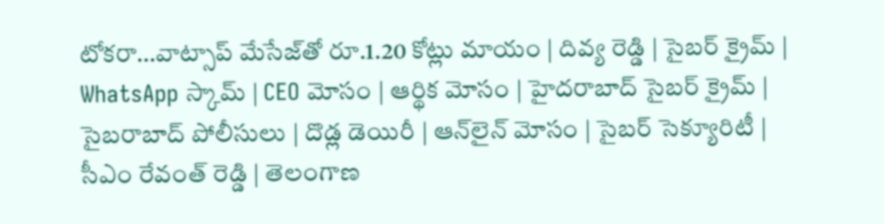టోకరా…వాట్సాప్ మేసేజ్‌తో రూ.1.20 కోట్లు మాయం | దివ్య రెడ్డి | సైబర్ క్రైమ్ | WhatsApp స్కామ్ | CEO మోసం | ఆర్థిక మోసం | హైదరాబాద్ సైబర్ క్రైమ్ | సైబరాబాద్ పోలీసులు | దొడ్ల డెయిరీ | ఆన్‌లైన్ మోసం | సైబర్ సెక్యూరిటీ | సీఎం రేవంత్ రెడ్డి | తెలంగాణ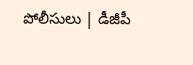పోలీసులు | డీజీపీ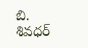బి. శివధర్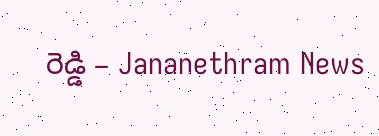రెడ్డి – Jananethram News